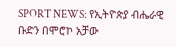SPORT NEWS: የኢትዮጵያ ብሔራዊ ቡድን በሞሮኮ አቻው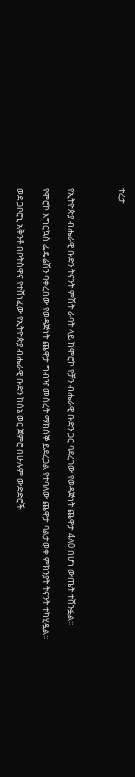ተረታ



የኢትዮጵያ ብሔራዊ ቡድን ትናንት ምሽት ራባት ላይ ከሞሮኮ የቻን ብሔራዊ ቡድን ጋር ባደረገው የወዳጅነት ጨዋታ 4ለ0 በሆነ ውጤት ተሸንፏል፡፡

የሞሮኮ እግርኳስ ፌዴሬሽን ባቀረበው የወዳጅነት ጨዋታ ግብዣ መሰረት ማክሰኞ ይደረጋል የተባለው ጨዋታ ባልታወቀ ምክንያት ትናንት ተካሂዷል፡፡

ወደ ጋቦሮኒ አቅንቶ በቦትስዋና የተሸነፈው የኢትዮጵያ ብሔራዊ ቡድን ከሰኔ ወር ጀምሮ በሁሉም ውድድሮች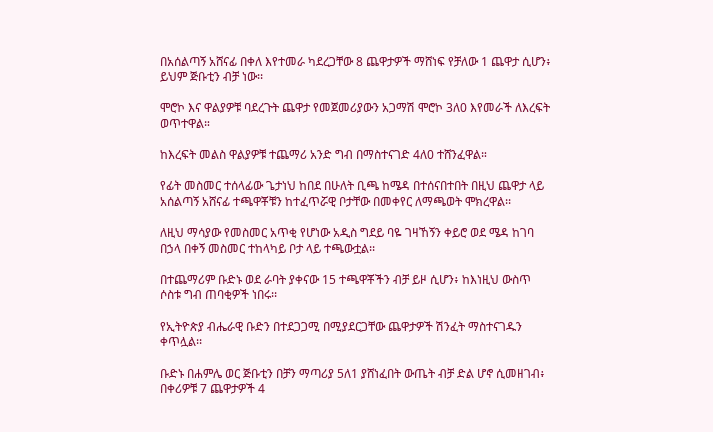በአሰልጣኝ አሸናፊ በቀለ እየተመራ ካደረጋቸው 8 ጨዋታዎች ማሸነፍ የቻለው 1 ጨዋታ ሲሆን፥ ይህም ጅቡቲን ብቻ ነው፡፡

ሞሮኮ እና ዋልያዎቹ ባደረጉት ጨዋታ የመጀመሪያውን አጋማሽ ሞሮኮ 3ለ0 እየመራች ለእረፍት ወጥተዋል።

ከእረፍት መልስ ዋልያዎቹ ተጨማሪ አንድ ግብ በማስተናገድ 4ለ0 ተሸንፈዋል።

የፊት መስመር ተሰላፊው ጌታነህ ከበደ በሁለት ቢጫ ከሜዳ በተሰናበተበት በዚህ ጨዋታ ላይ አሰልጣኝ አሸናፊ ተጫዋቾቹን ከተፈጥሯዊ ቦታቸው በመቀየር ለማጫወት ሞክረዋል፡፡

ለዚህ ማሳያው የመስመር አጥቂ የሆነው አዲስ ግደይ ባዬ ገዛኸኝን ቀይሮ ወደ ሜዳ ከገባ በኃላ በቀኝ መስመር ተከላካይ ቦታ ላይ ተጫውቷል፡፡

በተጨማሪም ቡድኑ ወደ ራባት ያቀናው 15 ተጫዋቾችን ብቻ ይዞ ሲሆን፥ ከእነዚህ ውስጥ ሶስቱ ግብ ጠባቂዎች ነበሩ፡፡

የኢትዮጵያ ብሔራዊ ቡድን በተደጋጋሚ በሚያደርጋቸው ጨዋታዎች ሽንፈት ማስተናገዱን ቀጥሏል፡፡

ቡድኑ በሐምሌ ወር ጅቡቲን በቻን ማጣሪያ 5ለ1 ያሸነፈበት ውጤት ብቻ ድል ሆኖ ሲመዘገብ፥ በቀሪዎቹ 7 ጨዋታዎች 4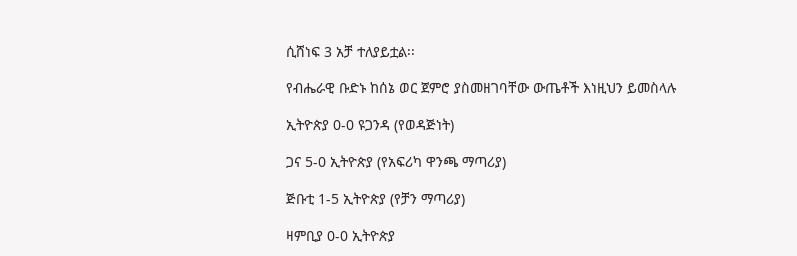ሲሸነፍ 3 አቻ ተለያይቷል፡፡

የብሔራዊ ቡድኑ ከሰኔ ወር ጀምሮ ያስመዘገባቸው ውጤቶች እነዚህን ይመስላሉ

ኢትዮጵያ 0-0 ዩጋንዳ (የወዳጅነት)

ጋና 5-0 ኢትዮጵያ (የአፍሪካ ዋንጫ ማጣሪያ)

ጅቡቲ 1-5 ኢትዮጵያ (የቻን ማጣሪያ)

ዛምቢያ 0-0 ኢትዮጵያ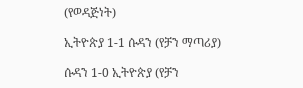(የወዳጅነት)

ኢትዮጵያ 1-1 ሱዳን (የቻን ማጣሪያ)

ሱዳን 1-0 ኢትዮጵያ (የቻን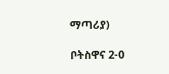ማጣሪያ)

ቦትስዋና 2-0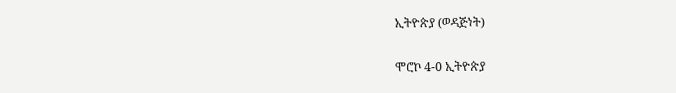ኢትዮጵያ (ወዳጅነት)

ሞሮኮ 4-0 ኢትዮጵያ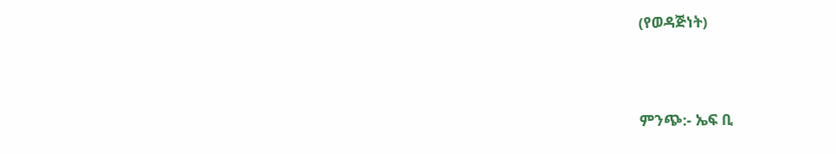(የወዳጅነት)



ምንጭ:- ኤፍ ቢ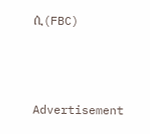ሲ(FBC)



Advertisement